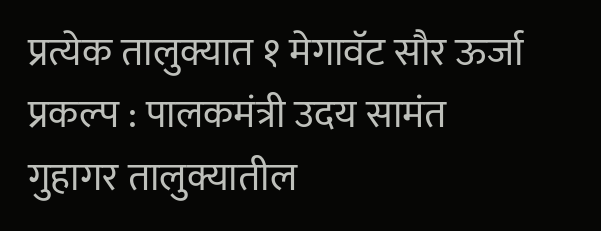प्रत्येक तालुक्यात १ मेगावॅट सौर ऊर्जा प्रकल्प : पालकमंत्री उदय सामंत
गुहागर तालुक्यातील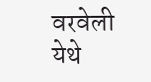वरवेली येथे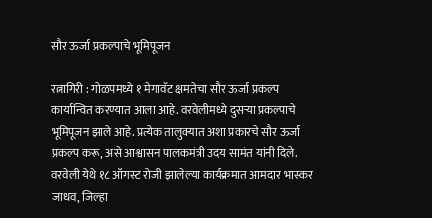सौर ऊर्जा प्रकल्पाचे भूमिपूजन

रत्नागिरी : गोळपमध्ये १ मेगावॅट क्षमतेचा सौर ऊर्जा प्रकल्प कार्यान्वित करण्यात आला आहे. वरवेलीमध्ये दुसऱ्या प्रकल्पाचे भूमिपूजन झाले आहे. प्रत्येक तालुक्यात अशा प्रकारचे सौर ऊर्जा प्रकल्प करू, असे आश्वासन पालकमंत्री उदय सामंत यांनी दिले.
वरवेली येथे १८ ऑगस्ट रोजी झालेल्या कार्यक्रमात आमदार भास्कर जाधव, जिल्हा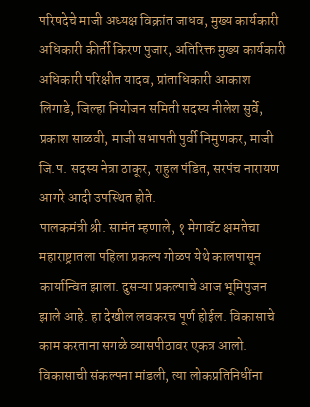परिषदेचे माजी अध्यक्ष विक्रांत जाधव, मुख्य कार्यकारी अधिकारी कीर्ती किरण पुजार, अतिरिक्त मुख्य कार्यकारी अधिकारी परिक्षीत यादव, प्रांताधिकारी आकाश लिगाडे, जिल्हा नियोजन समिती सदस्य नीलेश सुर्वे, प्रकाश साळवी, माजी सभापती पुर्वी निमुणकर, माजी जि.प. सदस्य नेत्रा ठाकूर, राहुल पंडित, सरपंच नारायण आगरे आदी उपस्थित होते.
पालकमंत्री श्री. सामंत म्हणाले, १ मेगावॅट क्षमतेचा महाराष्ट्रातला पहिला प्रकल्प गोळप येथे कालपासून कार्यान्वित झाला. दुसऱ्या प्रकल्पाचे आज भूमिपुजन झाले आहे. हा देखील लवकरच पूर्ण होईल. विकासाचे काम करताना सगळे व्यासपीठावर एकत्र आलो. विकासाची संकल्पना मांडली, त्या लोकप्रतिनिधींना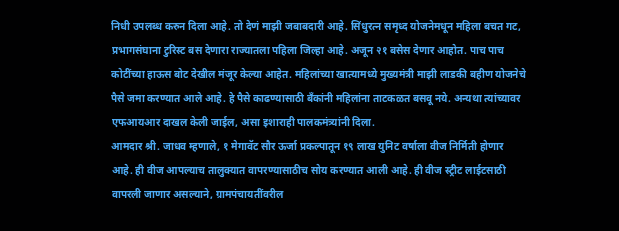निधी उपलब्ध करुन दिला आहे. तो देणं माझी जबाबदारी आहे. सिंधुरत्न समृध्द योजनेमधून महिला बचत गट, प्रभागसंघाना टुरिस्ट बस देणारा राज्यातला पहिला जिल्हा आहे. अजून २१ बसेस देणार आहोत. पाच पाच कोटींच्या हाऊस बोट देखील मंजूर केल्या आहेत. महिलांच्या खात्यामध्ये मुख्यमंत्री माझी लाडकी बहीण योजनेचे पैसे जमा करण्यात आले आहे. हे पैसे काढण्यासाठी बँकांनी महिलांना ताटकळत बसवू नये. अन्यथा त्यांच्यावर एफआयआर दाखल केली जाईल, असा इशाराही पालकमंत्र्यांनी दिला.
आमदार श्री. जाधव म्हणाले, १ मेगावॅट सौर ऊर्जा प्रकल्पातून १९ लाख युनिट वर्षाला वीज निर्मिती होणार आहे. ही वीज आपल्याच तालुक्यात वापरण्यासाठीच सोय करण्यात आली आहे. ही वीज स्ट्रीट लाईटसाठी वापरली जाणार असल्याने, ग्रामपंचायतींवरील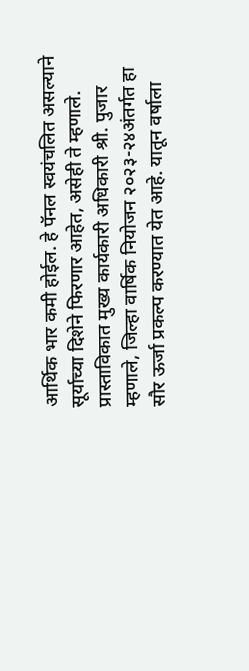आर्थिक भार कमी होईल. हे पॅनल स्वयंचलित असल्याने सूर्याच्या दिशेने फिरणार आहेत, असेही ते म्हणाले.
प्रास्ताविकात मुख्य कार्यकारी अधिकारी श्री. पुजार म्हणाले, जिल्हा वार्षिक नियोजन २०२३-२४अंतर्गत हा सौर ऊर्जा प्रकल्प करण्यात येत आहे. यातून वर्षाला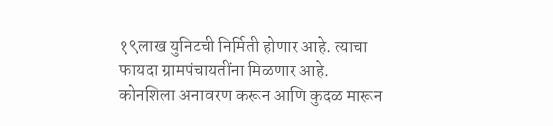१९लाख युनिटची निर्मिती होणार आहे. त्याचा फायदा ग्रामपंचायतींना मिळणार आहे.
कोनशिला अनावरण करून आणि कुदळ मारून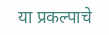या प्रकल्पाचे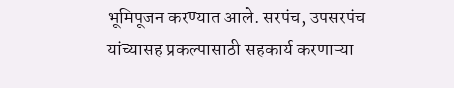भूमिपूजन करण्यात आले. सरपंच, उपसरपंच यांच्यासह प्रकल्पासाठी सहकार्य करणाऱ्या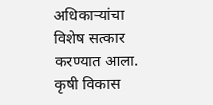अधिकाऱ्यांचा विशेष सत्कार करण्यात आला. कृषी विकास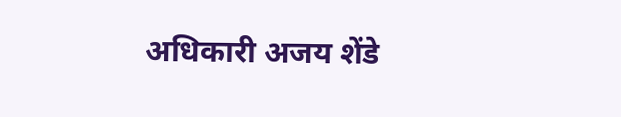अधिकारी अजय शेंडे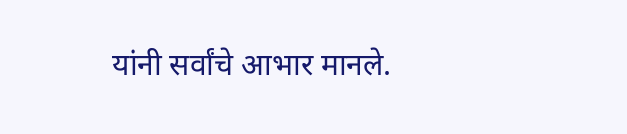यांनी सर्वांचे आभार मानले.